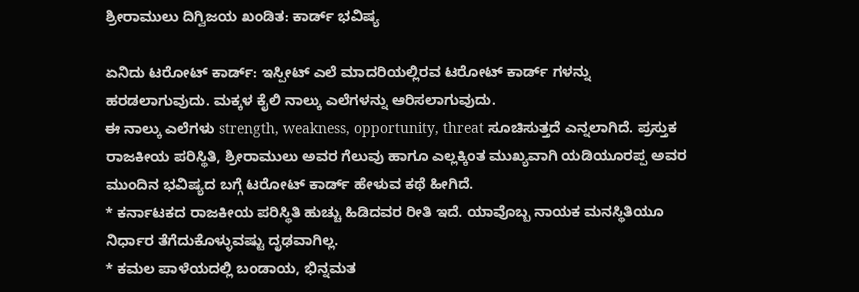ಶ್ರೀರಾಮುಲು ದಿಗ್ವಿಜಯ ಖಂಡಿತ: ಕಾರ್ಡ್ ಭವಿಷ್ಯ

ಏನಿದು ಟರೋಟ್ ಕಾರ್ಡ್: ಇಸ್ಪೀಟ್ ಎಲೆ ಮಾದರಿಯಲ್ಲಿರವ ಟರೋಟ್ ಕಾರ್ಡ್ ಗಳನ್ನು ಹರಡಲಾಗುವುದು. ಮಕ್ಕಳ ಕೈಲಿ ನಾಲ್ಕು ಎಲೆಗಳನ್ನು ಆರಿಸಲಾಗುವುದು.
ಈ ನಾಲ್ಕು ಎಲೆಗಳು strength, weakness, opportunity, threat ಸೂಚಿಸುತ್ತದೆ ಎನ್ನಲಾಗಿದೆ. ಪ್ರಸ್ತುಕ ರಾಜಕೀಯ ಪರಿಸ್ಥಿತಿ, ಶ್ರೀರಾಮುಲು ಅವರ ಗೆಲುವು ಹಾಗೂ ಎಲ್ಲಕ್ಕಿಂತ ಮುಖ್ಯವಾಗಿ ಯಡಿಯೂರಪ್ಪ ಅವರ ಮುಂದಿನ ಭವಿಷ್ಯದ ಬಗ್ಗೆ ಟರೋಟ್ ಕಾರ್ಡ್ ಹೇಳುವ ಕಥೆ ಹೀಗಿದೆ.
* ಕರ್ನಾಟಕದ ರಾಜಕೀಯ ಪರಿಸ್ಥಿತಿ ಹುಚ್ಚು ಹಿಡಿದವರ ರೀತಿ ಇದೆ. ಯಾವೊಬ್ಬ ನಾಯಕ ಮನಸ್ಥಿತಿಯೂ ನಿರ್ಧಾರ ತೆಗೆದುಕೊಳ್ಳುವಷ್ಟು ದೃಢವಾಗಿಲ್ಲ.
* ಕಮಲ ಪಾಳೆಯದಲ್ಲಿ ಬಂಡಾಯ, ಭಿನ್ನಮತ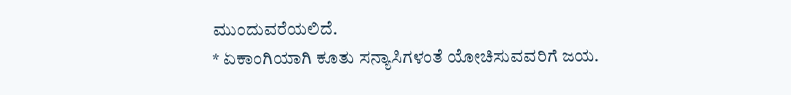ಮುಂದುವರೆಯಲಿದೆ.
* ಏಕಾಂಗಿಯಾಗಿ ಕೂತು ಸನ್ಯಾಸಿಗಳಂತೆ ಯೋಚಿಸುವವರಿಗೆ ಜಯ.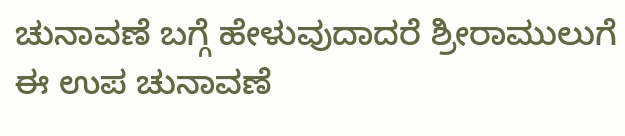ಚುನಾವಣೆ ಬಗ್ಗೆ ಹೇಳುವುದಾದರೆ ಶ್ರೀರಾಮುಲುಗೆ ಈ ಉಪ ಚುನಾವಣೆ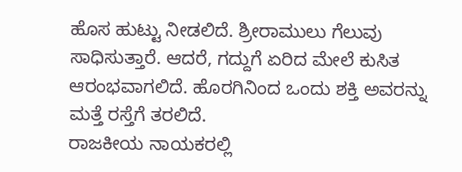ಹೊಸ ಹುಟ್ಟು ನೀಡಲಿದೆ. ಶ್ರೀರಾಮುಲು ಗೆಲುವು ಸಾಧಿಸುತ್ತಾರೆ. ಆದರೆ, ಗದ್ದುಗೆ ಏರಿದ ಮೇಲೆ ಕುಸಿತ ಆರಂಭವಾಗಲಿದೆ. ಹೊರಗಿನಿಂದ ಒಂದು ಶಕ್ತಿ ಅವರನ್ನು ಮತ್ತೆ ರಸ್ತೆಗೆ ತರಲಿದೆ.
ರಾಜಕೀಯ ನಾಯಕರಲ್ಲಿ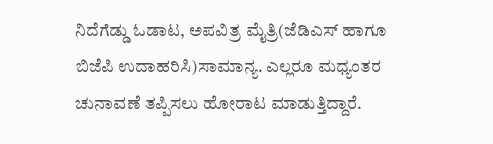ನಿದೆಗೆಡ್ಡು ಓಡಾಟ, ಅಪವಿತ್ರ ಮೈತ್ರಿ(ಜೆಡಿಎಸ್ ಹಾಗೂ ಬಿಜೆಪಿ ಉದಾಹರಿಸಿ)ಸಾಮಾನ್ಯ. ಎಲ್ಲರೂ ಮಧ್ಯಂತರ ಚುನಾವಣೆ ತಪ್ಪಿಸಲು ಹೋರಾಟ ಮಾಡುತ್ತಿದ್ದಾರೆ.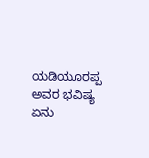ಯಡಿಯೂರಪ್ಪ ಅವರ ಭವಿಷ್ಯ ಏನು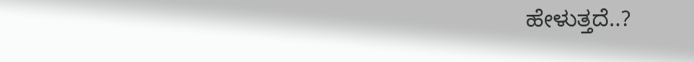ಹೇಳುತ್ತದೆ..?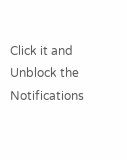Click it and Unblock the Notifications